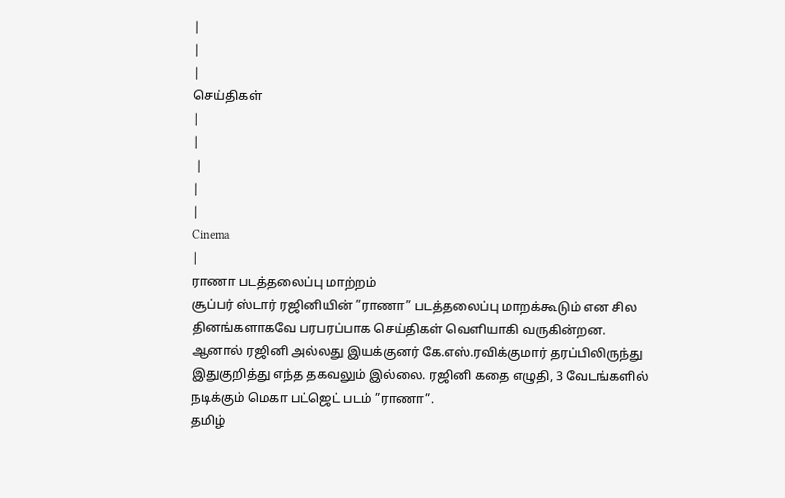|
|
|
செய்திகள்
|
|
 |
|
|
Cinema
|
ராணா படத்தலைப்பு மாற்றம்
சூப்பர் ஸ்டார் ரஜினியின் ”ராணா” படத்தலைப்பு மாறக்கூடும் என சில தினங்களாகவே பரபரப்பாக செய்திகள் வெளியாகி வருகின்றன. ஆனால் ரஜினி அல்லது இயக்குனர் கே.எஸ்.ரவிக்குமார் தரப்பிலிருந்து இதுகுறித்து எந்த தகவலும் இல்லை. ரஜினி கதை எழுதி, 3 வேடங்களில் நடிக்கும் மெகா பட்ஜெட் படம் ”ராணா”.
தமிழ்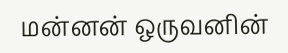மன்னன் ஒருவனின்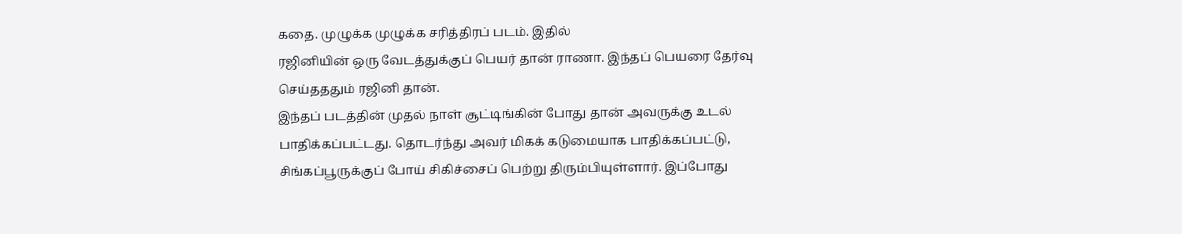கதை. முழுக்க முழுக்க சரித்திரப் படம். இதில்
ரஜினியின் ஒரு வேடத்துக்குப் பெயர் தான் ராணா. இந்தப் பெயரை தேர்வு
செய்தததும் ரஜினி தான்.
இந்தப் படத்தின் முதல் நாள் சூட்டிங்கின் போது தான் அவருக்கு உடல்
பாதிக்கப்பட்டது. தொடர்ந்து அவர் மிகக் கடுமையாக பாதிக்கப்பட்டு,
சிங்கப்பூருக்குப் போய் சிகிச்சைப் பெற்று திரும்பியுள்ளார். இப்போது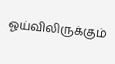ஓய்விலிருக்கும்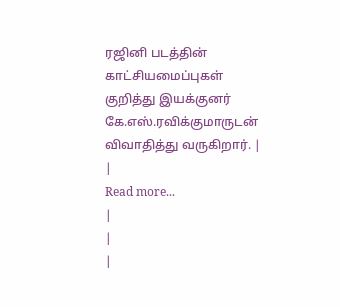ரஜினி படத்தின் காட்சியமைப்புகள் குறித்து இயக்குனர்
கே.எஸ்.ரவிக்குமாருடன் விவாதித்து வருகிறார். |
|
Read more...
|
|
|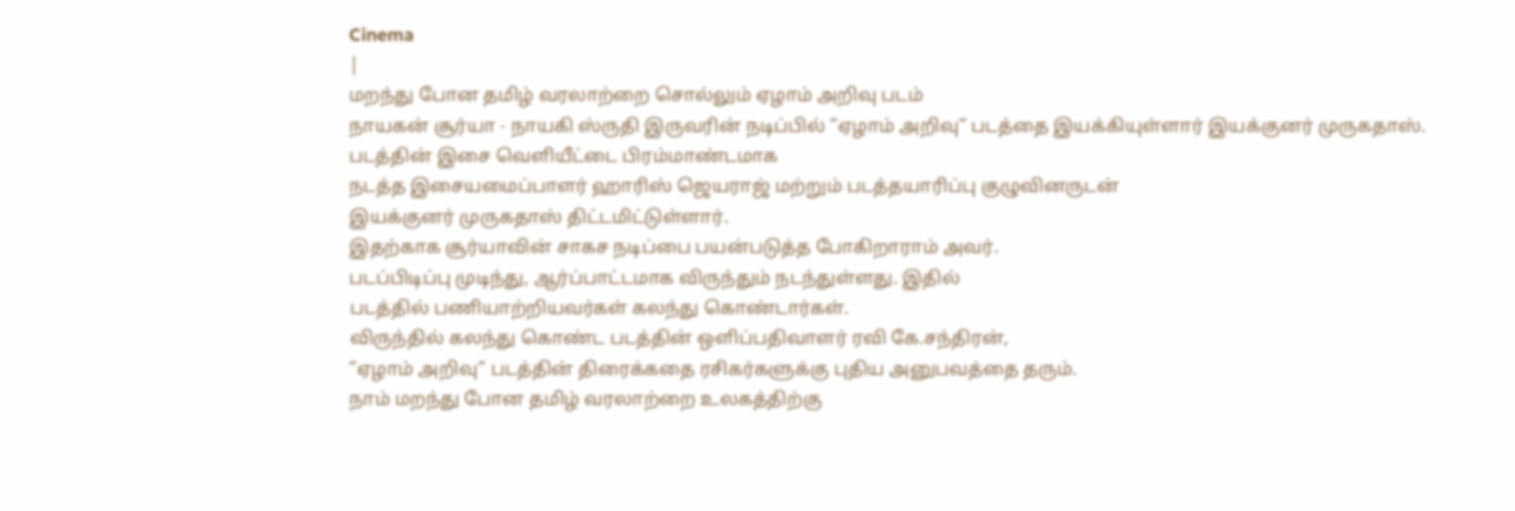Cinema
|
மறந்து போன தமிழ் வரலாற்றை சொல்லும் ஏழாம் அறிவு படம்
நாயகன் சூர்யா - நாயகி ஸ்ருதி இருவரின் நடிப்பில் ”ஏழாம் அறிவு” படத்தை இயக்கியுள்ளார் இயக்குனர் முருகதாஸ். படத்தின் இசை வெளியீட்டை பிரம்மாண்டமாக
நடத்த இசையமைப்பாளர் ஹாரிஸ் ஜெயராஜ் மற்றும் படத்தயாரிப்பு குழுவினருடன்
இயக்குனர் முருகதாஸ் திட்டமிட்டுள்ளார்.
இதற்காக சூர்யாவின் சாகச நடிப்பை பயன்படுத்த போகிறாராம் அவர்.
படப்பிடிப்பு முடிந்து, ஆர்ப்பாட்டமாக விருந்தும் நடந்துள்ளது. இதில்
படத்தில் பணியாற்றியவர்கள் கலந்து கொண்டார்கள்.
விருந்தில் கலந்து கொண்ட படத்தின் ஒளிப்பதிவாளர் ரவி கே.சந்திரன்,
”ஏழாம் அறிவு” படத்தின் திரைக்கதை ரசிகர்களுக்கு புதிய அனுபவத்தை தரும்.
நாம் மறந்து போன தமிழ் வரலாற்றை உலகத்திற்கு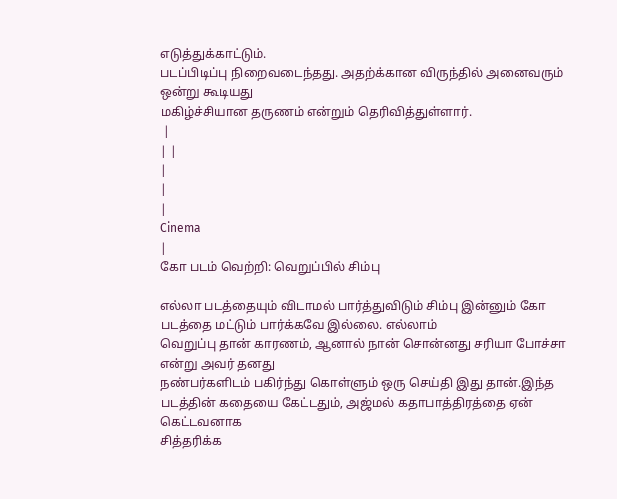எடுத்துக்காட்டும்.
படப்பிடிப்பு நிறைவடைந்தது. அதற்க்கான விருந்தில் அனைவரும் ஒன்று கூடியது
மகிழ்ச்சியான தருணம் என்றும் தெரிவித்துள்ளார்.
 |
| |
|
|
|
Cinema
|
கோ படம் வெற்றி: வெறுப்பில் சிம்பு

எல்லா படத்தையும் விடாமல் பார்த்துவிடும் சிம்பு இன்னும் கோ படத்தை மட்டும் பார்க்கவே இல்லை. எல்லாம்
வெறுப்பு தான் காரணம், ஆனால் நான் சொன்னது சரியா போச்சா என்று அவர் தனது
நண்பர்களிடம் பகிர்ந்து கொள்ளும் ஒரு செய்தி இது தான்.இந்த
படத்தின் கதையை கேட்டதும், அஜ்மல் கதாபாத்திரத்தை ஏன் கெட்டவனாக
சித்தரிக்க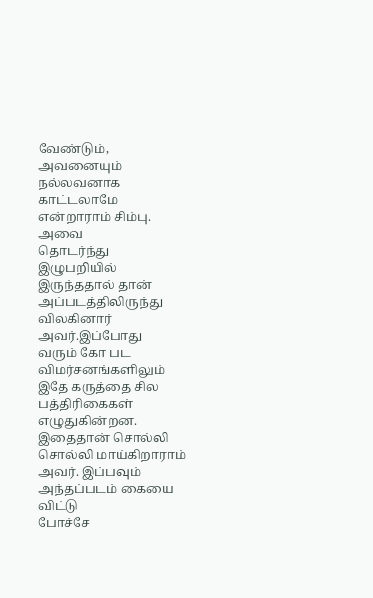வேண்டும், அவனையும் நல்லவனாக காட்டலாமே என்றாராம் சிம்பு. அவை
தொடர்ந்து இழுபறியில் இருந்ததால் தான் அப்படத்திலிருந்து விலகினார் அவர்.இப்போது
வரும் கோ பட விமர்சனங்களிலும் இதே கருத்தை சில பத்திரிகைகள் எழுதுகின்றன.
இதைதான் சொல்லி சொல்லி மாய்கிறாராம் அவர். இப்பவும் அந்தப்படம் கையை விட்டு
போச்சே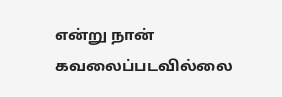என்று நான் கவலைப்படவில்லை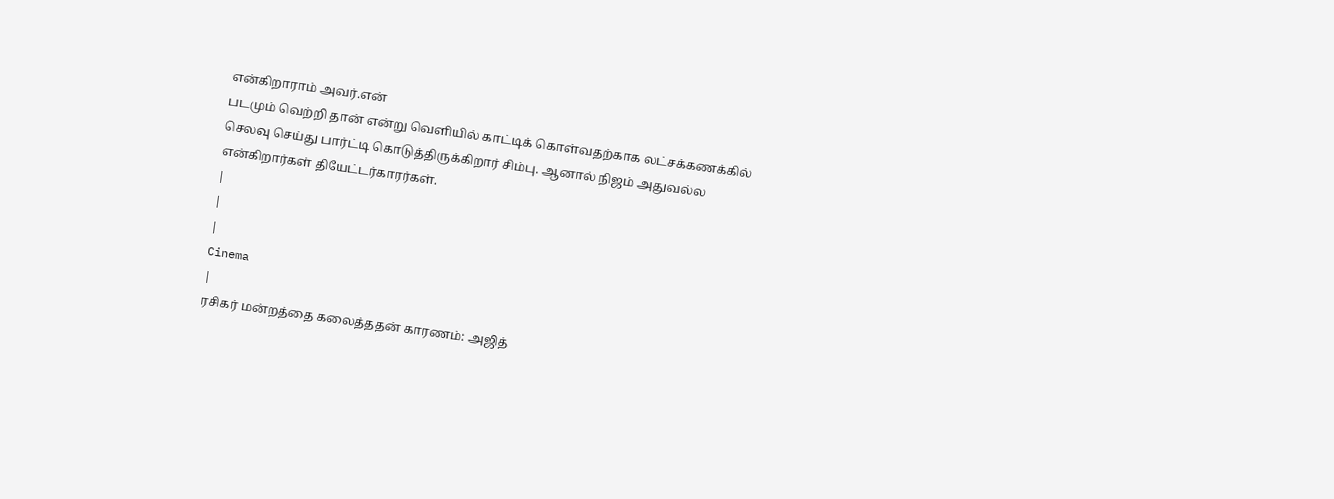என்கிறாராம் அவர்.என்
படமும் வெற்றி தான் என்று வெளியில் காட்டிக் கொள்வதற்காக லட்சக்கணக்கில்
செலவு செய்து பார்ட்டி கொடுத்திருக்கிறார் சிம்பு. ஆனால் நிஜம் அதுவல்ல
என்கிறார்கள் தியேட்டர்காரர்கள்.
|
|
|
Cinema
|
ரசிகர் மன்றத்தை கலைத்ததன் காரணம்: அஜித்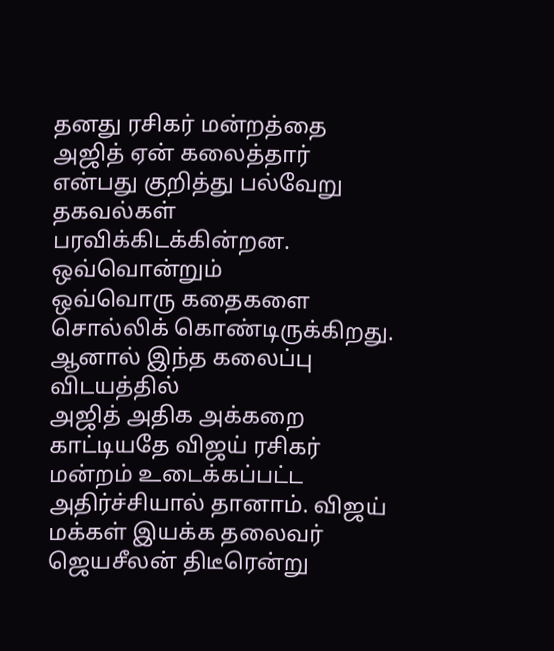தனது ரசிகர் மன்றத்தை அஜித் ஏன் கலைத்தார் என்பது குறித்து பல்வேறு தகவல்கள் பரவிக்கிடக்கின்றன. ஒவ்வொன்றும்
ஒவ்வொரு கதைகளை சொல்லிக் கொண்டிருக்கிறது. ஆனால் இந்த கலைப்பு விடயத்தில்
அஜித் அதிக அக்கறை காட்டியதே விஜய் ரசிகர் மன்றம் உடைக்கப்பட்ட
அதிர்ச்சியால் தானாம். விஜய்
மக்கள் இயக்க தலைவர் ஜெயசீலன் திடீரென்று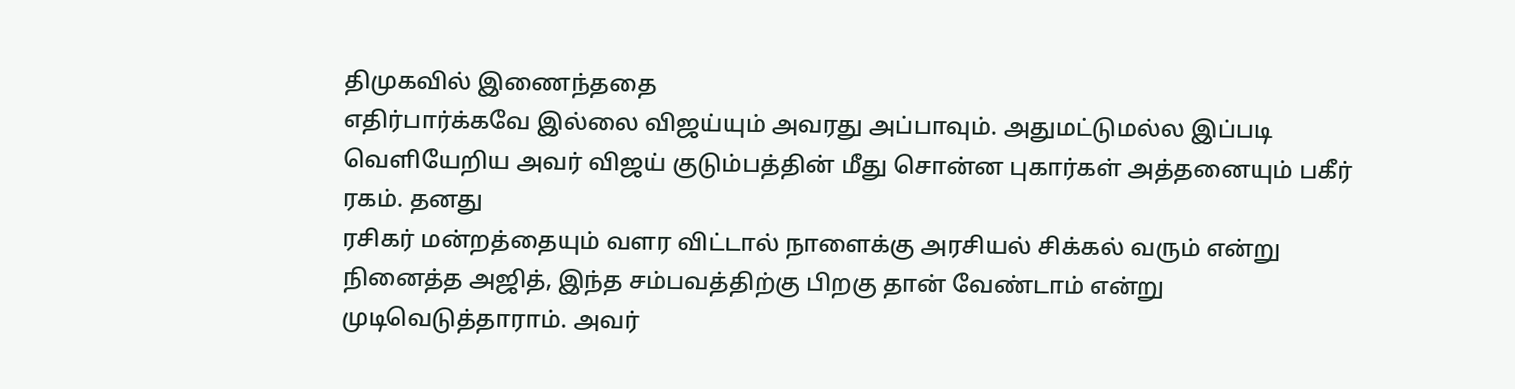திமுகவில் இணைந்ததை
எதிர்பார்க்கவே இல்லை விஜய்யும் அவரது அப்பாவும். அதுமட்டுமல்ல இப்படி
வெளியேறிய அவர் விஜய் குடும்பத்தின் மீது சொன்ன புகார்கள் அத்தனையும் பகீர்
ரகம். தனது
ரசிகர் மன்றத்தையும் வளர விட்டால் நாளைக்கு அரசியல் சிக்கல் வரும் என்று
நினைத்த அஜித், இந்த சம்பவத்திற்கு பிறகு தான் வேண்டாம் என்று
முடிவெடுத்தாராம். அவர்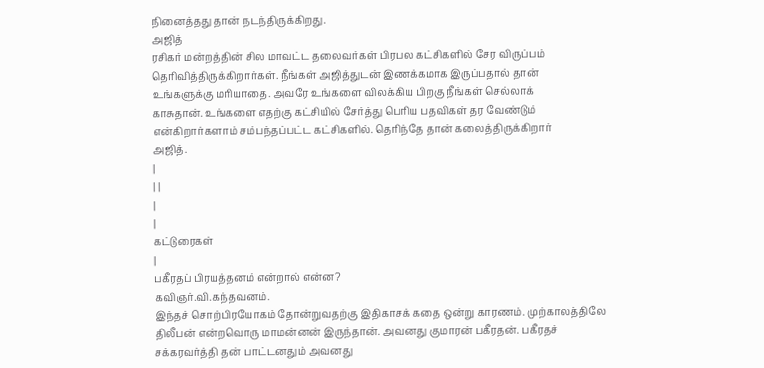நினைத்தது தான் நடந்திருக்கிறது.
அஜித்
ரசிகர் மன்றத்தின் சில மாவட்ட தலைவர்கள் பிரபல கட்சிகளில் சேர விருப்பம்
தெரிவித்திருக்கிறார்கள். நீங்கள் அஜித்துடன் இணக்கமாக இருப்பதால் தான்
உங்களுக்கு மரியாதை. அவரே உங்களை விலக்கிய பிறகு நீங்கள் செல்லாக்
காசுதான். உங்களை எதற்கு கட்சியில் சேர்த்து பெரிய பதவிகள் தர வேண்டும்
என்கிறார்களாம் சம்பந்தப்பட்ட கட்சிகளில். தெரிந்தே தான் கலைத்திருக்கிறார்
அஜித்.
|
| |
|
|
கட்டுரைகள்
|
பகீரதப் பிரயத்தனம் என்றால் என்ன?
கவிஞர்.வி.கந்தவனம்.
இந்தச் சொற்பிரயோகம் தோன்றுவதற்கு இதிகாசக் கதை ஒன்று காரணம். முற்காலத்திலே திலீபன் என்றவொரு மாமன்னன் இருந்தான். அவனது குமாரன் பகீரதன். பகீரதச் சக்கரவர்த்தி தன் பாட்டனதும் அவனது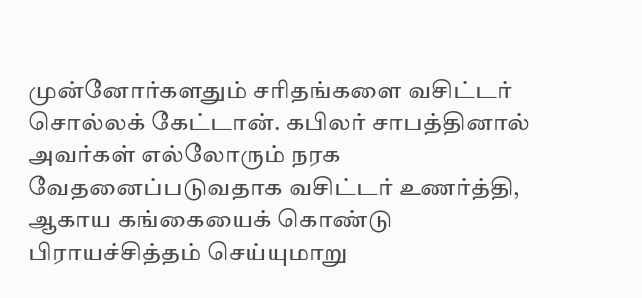முன்னோர்களதும் சரிதங்களை வசிட்டர் சொல்லக் கேட்டான். கபிலர் சாபத்தினால் அவர்கள் எல்லோரும் நரக வேதனைப்படுவதாக வசிட்டர் உணர்த்தி, ஆகாய கங்கையைக் கொண்டு பிராயச்சித்தம் செய்யுமாறு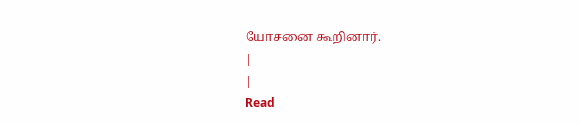யோசனை கூறினார்.
|
|
Read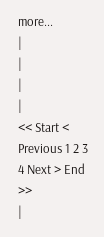more...
|
|
|
|
<< Start < Previous 1 2 3 4 Next > End >>
|